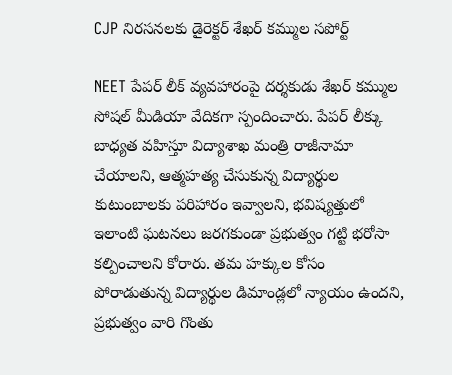CJP నిరసనలకు డైరెక్టర్ శేఖర్ కమ్ముల సపోర్ట్

NEET పేపర్ లీక్ వ్యవహారంపై దర్శకుడు శేఖర్ కమ్ముల సోషల్ మీడియా వేదికగా స్పందించారు. పేపర్ లీక్కు బాధ్యత వహిస్తూ విద్యాశాఖ మంత్రి రాజీనామా చేయాలని, ఆత్మహత్య చేసుకున్న విద్యార్థుల కుటుంబాలకు పరిహారం ఇవ్వాలని, భవిష్యత్తులో ఇలాంటి ఘటనలు జరగకుండా ప్రభుత్వం గట్టి భరోసా కల్పించాలని కోరారు. తమ హక్కుల కోసం పోరాడుతున్న విద్యార్థుల డిమాండ్లలో న్యాయం ఉందని, ప్రభుత్వం వారి గొంతు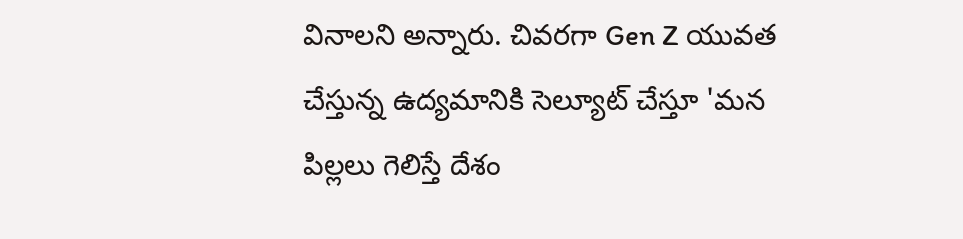వినాలని అన్నారు. చివరగా Gen Z యువత చేస్తున్న ఉద్యమానికి సెల్యూట్ చేస్తూ 'మన పిల్లలు గెలిస్తే దేశం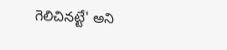గెలిచినట్టే' అని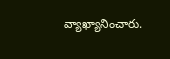వ్యాఖ్యానించారు.